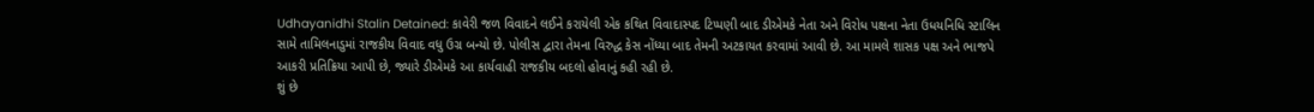Udhayanidhi Stalin Detained: કાવેરી જળ વિવાદને લઈને કરાયેલી એક કથિત વિવાદાસ્પદ ટિપ્પણી બાદ ડીએમકે નેતા અને વિરોધ પક્ષના નેતા ઉધયનિધિ સ્ટાલિન સામે તામિલનાડુમાં રાજકીય વિવાદ વધુ ઉગ્ર બન્યો છે. પોલીસ દ્વારા તેમના વિરુદ્ધ કેસ નોંધ્યા બાદ તેમની અટકાયત કરવામાં આવી છે. આ મામલે શાસક પક્ષ અને ભાજપે આકરી પ્રતિક્રિયા આપી છે, જ્યારે ડીએમકે આ કાર્યવાહી રાજકીય બદલો હોવાનું કહી રહી છે.
શું છે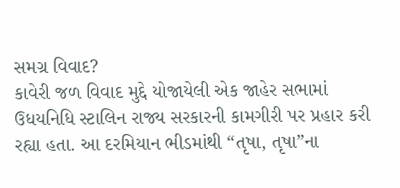સમગ્ર વિવાદ?
કાવેરી જળ વિવાદ મુદ્દે યોજાયેલી એક જાહેર સભામાં ઉધયનિધિ સ્ટાલિન રાજ્ય સરકારની કામગીરી પર પ્રહાર કરી રહ્યા હતા. આ દરમિયાન ભીડમાંથી “તૃષા, તૃષા”ના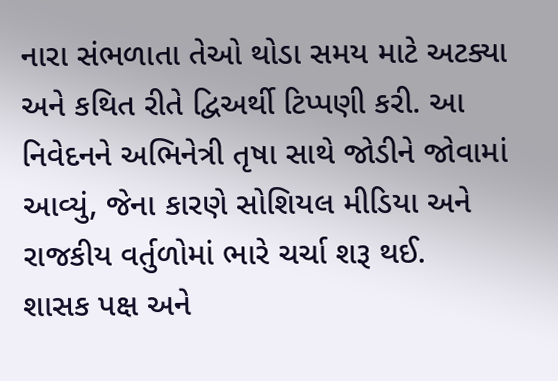નારા સંભળાતા તેઓ થોડા સમય માટે અટક્યા અને કથિત રીતે દ્વિઅર્થી ટિપ્પણી કરી. આ નિવેદનને અભિનેત્રી તૃષા સાથે જોડીને જોવામાં આવ્યું, જેના કારણે સોશિયલ મીડિયા અને રાજકીય વર્તુળોમાં ભારે ચર્ચા શરૂ થઈ.
શાસક પક્ષ અને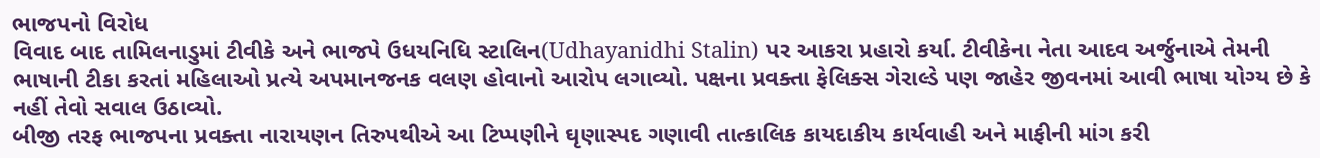ભાજપનો વિરોધ
વિવાદ બાદ તામિલનાડુમાં ટીવીકે અને ભાજપે ઉધયનિધિ સ્ટાલિન(Udhayanidhi Stalin) પર આકરા પ્રહારો કર્યા. ટીવીકેના નેતા આદવ અર્જુનાએ તેમની ભાષાની ટીકા કરતાં મહિલાઓ પ્રત્યે અપમાનજનક વલણ હોવાનો આરોપ લગાવ્યો. પક્ષના પ્રવક્તા ફેલિક્સ ગેરાલ્ડે પણ જાહેર જીવનમાં આવી ભાષા યોગ્ય છે કે નહીં તેવો સવાલ ઉઠાવ્યો.
બીજી તરફ ભાજપના પ્રવક્તા નારાયણન તિરુપથીએ આ ટિપ્પણીને ઘૃણાસ્પદ ગણાવી તાત્કાલિક કાયદાકીય કાર્યવાહી અને માફીની માંગ કરી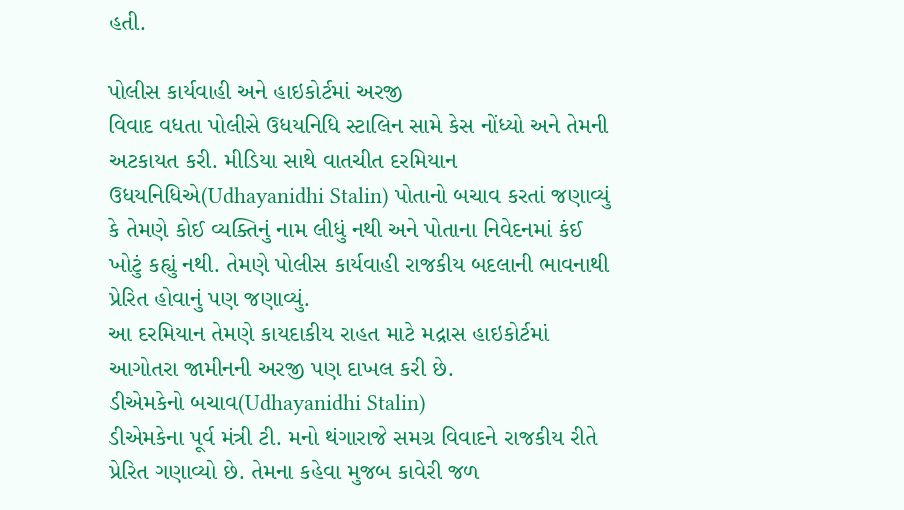હતી.

પોલીસ કાર્યવાહી અને હાઇકોર્ટમાં અરજી
વિવાદ વધતા પોલીસે ઉધયનિધિ સ્ટાલિન સામે કેસ નોંધ્યો અને તેમની અટકાયત કરી. મીડિયા સાથે વાતચીત દરમિયાન ઉધયનિધિએ(Udhayanidhi Stalin) પોતાનો બચાવ કરતાં જણાવ્યું કે તેમણે કોઈ વ્યક્તિનું નામ લીધું નથી અને પોતાના નિવેદનમાં કંઈ ખોટું કહ્યું નથી. તેમણે પોલીસ કાર્યવાહી રાજકીય બદલાની ભાવનાથી પ્રેરિત હોવાનું પણ જણાવ્યું.
આ દરમિયાન તેમણે કાયદાકીય રાહત માટે મદ્રાસ હાઇકોર્ટમાં આગોતરા જામીનની અરજી પણ દાખલ કરી છે.
ડીએમકેનો બચાવ(Udhayanidhi Stalin)
ડીએમકેના પૂર્વ મંત્રી ટી. મનો થંગારાજે સમગ્ર વિવાદને રાજકીય રીતે પ્રેરિત ગણાવ્યો છે. તેમના કહેવા મુજબ કાવેરી જળ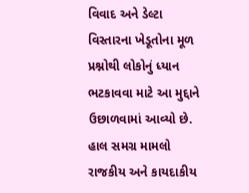વિવાદ અને ડેલ્ટા વિસ્તારના ખેડૂતોના મૂળ પ્રશ્નોથી લોકોનું ધ્યાન ભટકાવવા માટે આ મુદ્દાને ઉછાળવામાં આવ્યો છે.
હાલ સમગ્ર મામલો રાજકીય અને કાયદાકીય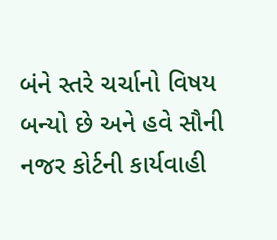બંને સ્તરે ચર્ચાનો વિષય બન્યો છે અને હવે સૌની નજર કોર્ટની કાર્યવાહી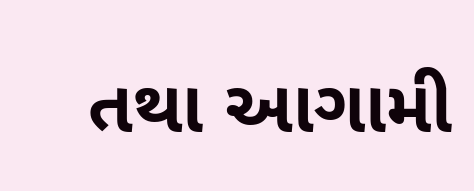તથા આગામી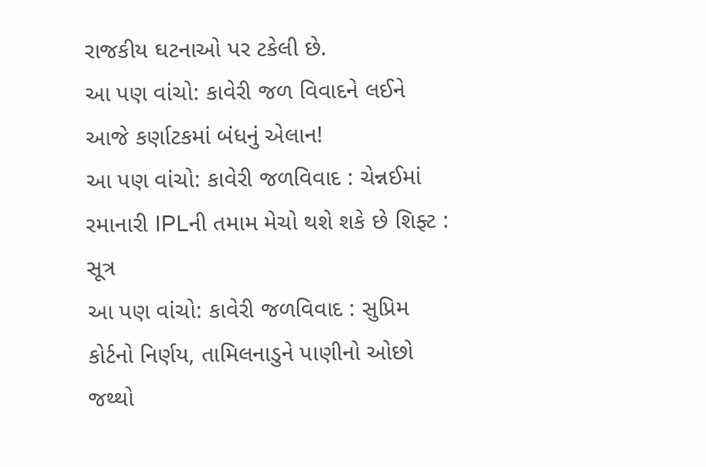રાજકીય ઘટનાઓ પર ટકેલી છે.
આ પણ વાંચો: કાવેરી જળ વિવાદને લઈને આજે કર્ણાટકમાં બંધનું એલાન!
આ પણ વાંચો: કાવેરી જળવિવાદ : ચેન્નઈમાં રમાનારી IPLની તમામ મેચો થશે શકે છે શિફ્ટ : સૂત્ર
આ પણ વાંચો: કાવેરી જળવિવાદ : સુપ્રિમ કોર્ટનો નિર્ણય, તામિલનાડુને પાણીનો ઓછો જથ્થો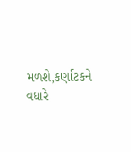મળશે,કર્ણાટકને વધારે